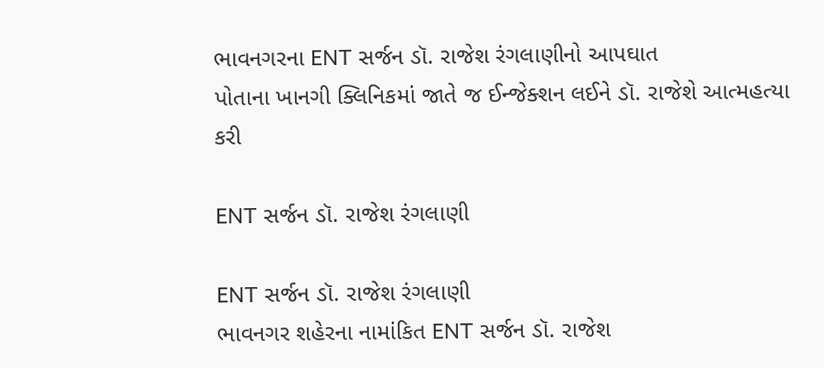ભાવનગરના ENT સર્જન ડૉ. રાજેશ રંગલાણીનો આપઘાત
પોતાના ખાનગી ક્લિનિકમાં જાતે જ ઈન્જેક્શન લઈને ડૉ. રાજેશે આત્મહત્યા કરી

ENT સર્જન ડૉ. રાજેશ રંગલાણી

ENT સર્જન ડૉ. રાજેશ રંગલાણી
ભાવનગર શહેરના નામાંકિત ENT સર્જન ડૉ. રાજેશ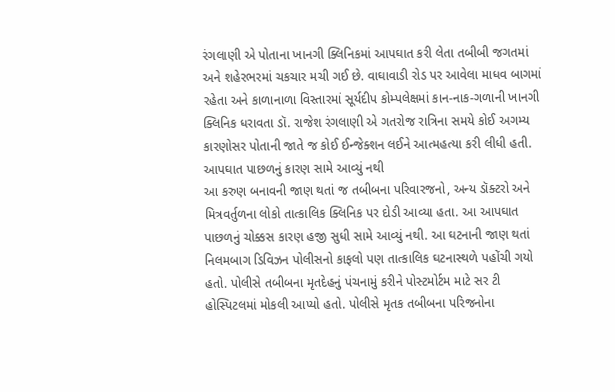રંગલાણી એ પોતાના ખાનગી ક્લિનિકમાં આપઘાત કરી લેતા તબીબી જગતમાં અને શહેરભરમાં ચકચાર મચી ગઈ છે. વાઘાવાડી રોડ પર આવેલા માધવ બાગમાં રહેતા અને કાળાનાળા વિસ્તારમાં સૂર્યદીપ કોમ્પલેક્ષમાં કાન-નાક-ગળાની ખાનગી ક્લિનિક ધરાવતા ડૉ. રાજેશ રંગલાણી એ ગતરોજ રાત્રિના સમયે કોઈ અગમ્ય કારણોસર પોતાની જાતે જ કોઈ ઈન્જેક્શન લઈને આત્મહત્યા કરી લીધી હતી.
આપઘાત પાછળનું કારણ સામે આવ્યું નથી
આ કરુણ બનાવની જાણ થતાં જ તબીબના પરિવારજનો, અન્ય ડૉક્ટરો અને મિત્રવર્તુળના લોકો તાત્કાલિક ક્લિનિક પર દોડી આવ્યા હતા. આ આપઘાત પાછળનું ચોક્કસ કારણ હજી સુધી સામે આવ્યું નથી. આ ઘટનાની જાણ થતાં નિલમબાગ ડિવિઝન પોલીસનો કાફલો પણ તાત્કાલિક ઘટનાસ્થળે પહોંચી ગયો હતો. પોલીસે તબીબના મૃતદેહનું પંચનામું કરીને પોસ્ટમોર્ટમ માટે સર ટી હોસ્પિટલમાં મોકલી આપ્યો હતો. પોલીસે મૃતક તબીબના પરિજનોના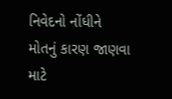નિવેદનો નોંધીને મોતનું કારણ જાણવા માટે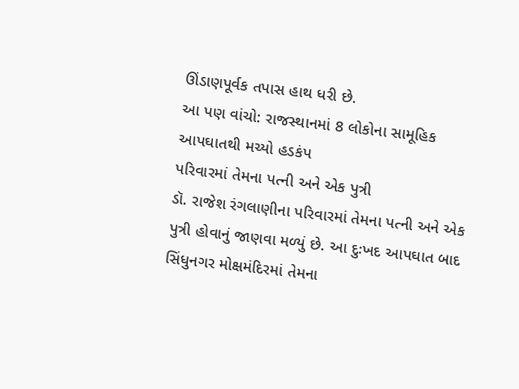ઊંડાણપૂર્વક તપાસ હાથ ધરી છે.
આ પણ વાંચો: રાજસ્થાનમાં 8 લોકોના સામૂહિક આપઘાતથી મચ્યો હડકંપ
પરિવારમાં તેમના પત્ની અને એક પુત્રી
ડૉ. રાજેશ રંગલાણીના પરિવારમાં તેમના પત્ની અને એક પુત્રી હોવાનું જાણવા મળ્યું છે. આ દુઃખદ આપઘાત બાદ સિંધુનગર મોક્ષમંદિરમાં તેમના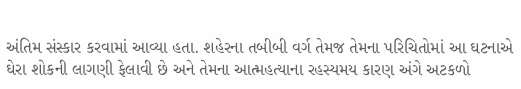અંતિમ સંસ્કાર કરવામાં આવ્યા હતા. શહેરના તબીબી વર્ગ તેમજ તેમના પરિચિતોમાં આ ઘટનાએ ઘેરા શોકની લાગણી ફેલાવી છે અને તેમના આત્મહત્યાના રહસ્યમય કારણ અંગે અટકળો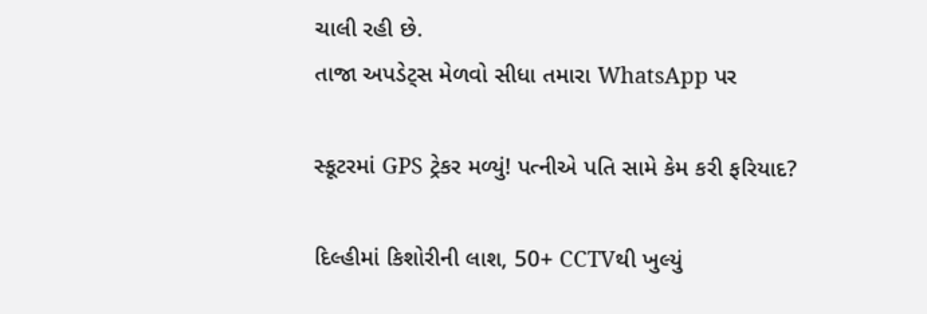ચાલી રહી છે.
તાજા અપડેટ્સ મેળવો સીધા તમારા WhatsApp પર

સ્કૂટરમાં GPS ટ્રેકર મળ્યું! પત્નીએ પતિ સામે કેમ કરી ફરિયાદ?

દિલ્હીમાં કિશોરીની લાશ, 50+ CCTVથી ખુલ્યું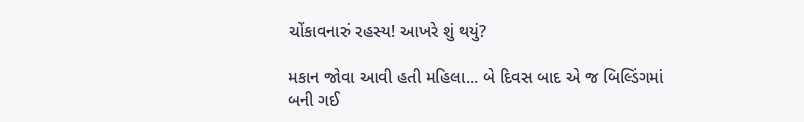ચોંકાવનારું રહસ્ય! આખરે શું થયું?

મકાન જોવા આવી હતી મહિલા... બે દિવસ બાદ એ જ બિલ્ડિંગમાં બની ગઈ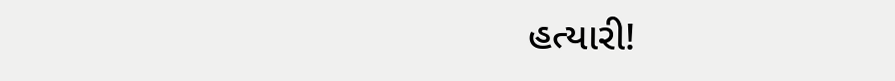હત્યારી!